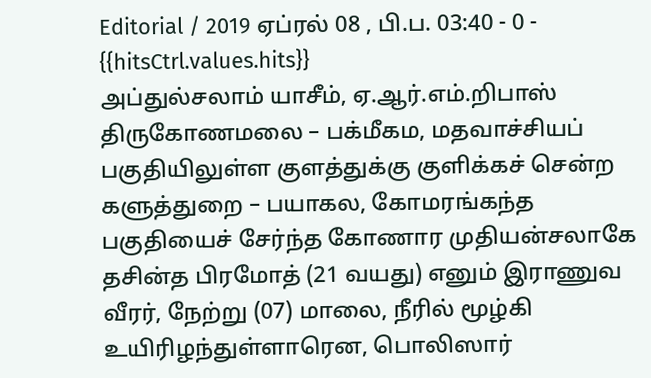Editorial / 2019 ஏப்ரல் 08 , பி.ப. 03:40 - 0 - {{hitsCtrl.values.hits}}
அப்துல்சலாம் யாசீம், ஏ.ஆர்.எம்.றிபாஸ்
திருகோணமலை – பக்மீகம, மதவாச்சியப் பகுதியிலுள்ள குளத்துக்கு குளிக்கச் சென்ற களுத்துறை – பயாகல, கோமரங்கந்த பகுதியைச் சேர்ந்த கோணார முதியன்சலாகே தசின்த பிரமோத் (21 வயது) எனும் இராணுவ வீரர், நேற்று (07) மாலை, நீரில் மூழ்கி உயிரிழந்துள்ளாரென, பொலிஸார்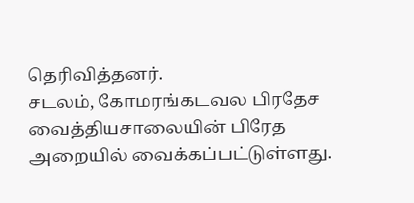தெரிவித்தனர்.
சடலம், கோமரங்கடவல பிரதேச வைத்தியசாலையின் பிரேத அறையில் வைக்கப்பட்டுள்ளது.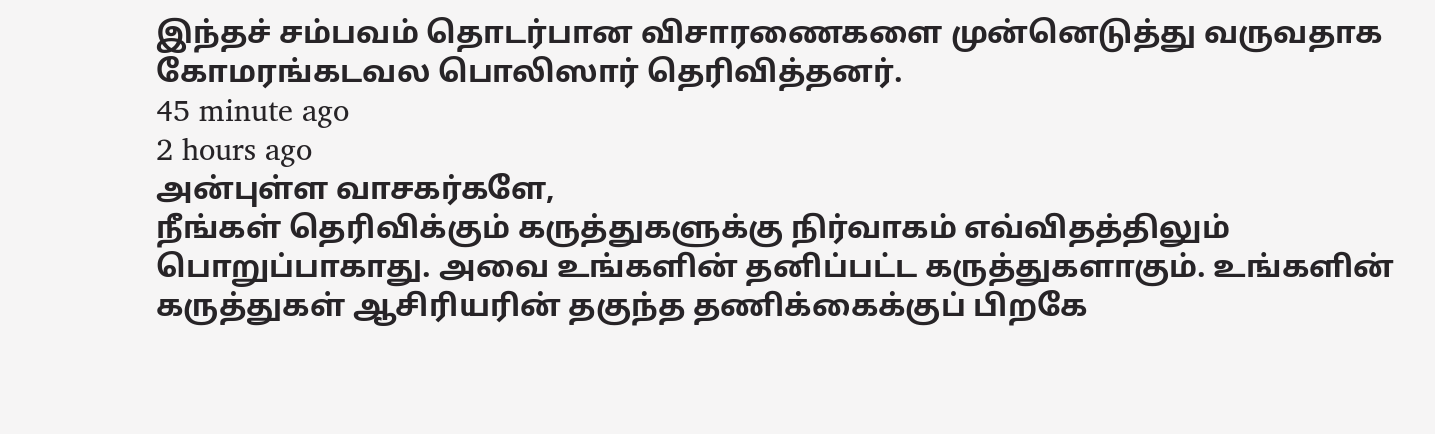இந்தச் சம்பவம் தொடர்பான விசாரணைகளை முன்னெடுத்து வருவதாக கோமரங்கடவல பொலிஸார் தெரிவித்தனர்.
45 minute ago
2 hours ago
அன்புள்ள வாசகர்களே,
நீங்கள் தெரிவிக்கும் கருத்துகளுக்கு நிர்வாகம் எவ்விதத்திலும் பொறுப்பாகாது. அவை உங்களின் தனிப்பட்ட கருத்துகளாகும். உங்களின் கருத்துகள் ஆசிரியரின் தகுந்த தணிக்கைக்குப் பிறகே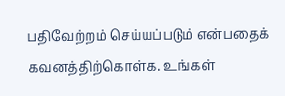பதிவேற்றம் செய்யப்படும் என்பதைக் கவனத்திற்கொள்க. உங்கள்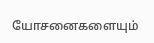யோசனைகளையும்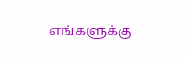எங்களுக்கு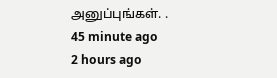அனுப்புங்கள். .
45 minute ago
2 hours ago